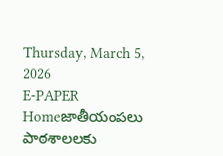Thursday, March 5, 2026
E-PAPER
Homeజాతీయంపలు పాఠశాలలకు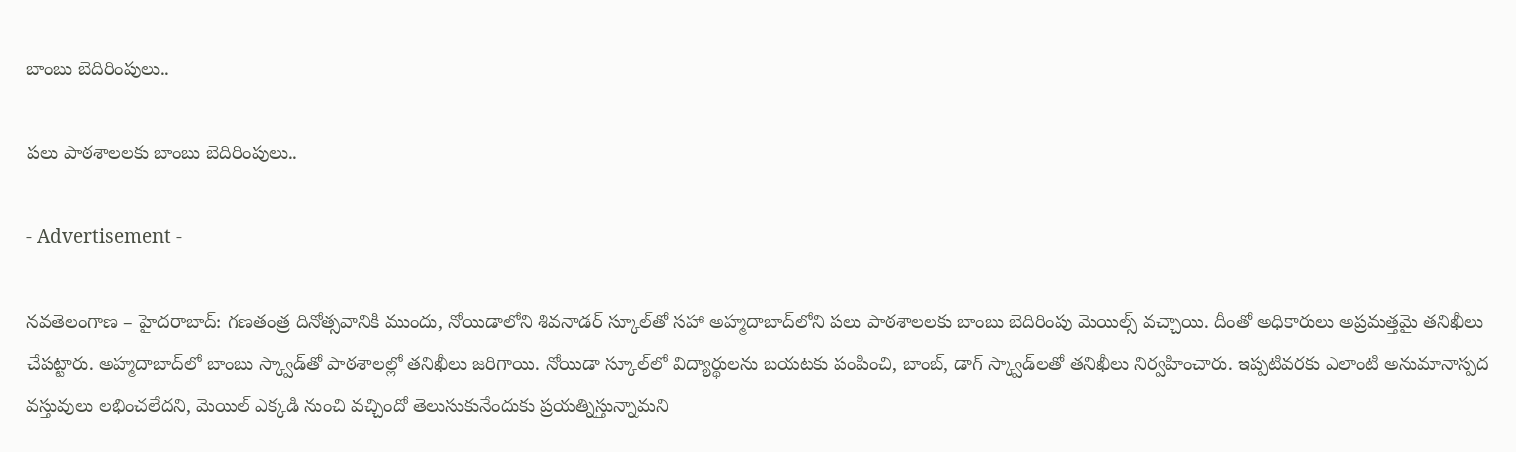బాంబు బెదిరింపులు..

పలు పాఠశాలలకు బాంబు బెదిరింపులు..

- Advertisement -

నవతెలంగాణ – హైదరాబాద్: గణతంత్ర దినోత్సవానికి ముందు, నోయిడాలోని శివనాడర్‌ స్కూల్‌తో సహా అహ్మదాబాద్‌లోని పలు పాఠశాలలకు బాంబు బెదిరింపు మెయిల్స్ వచ్చాయి. దీంతో అధికారులు అప్రమత్తమై తనిఖీలు చేపట్టారు. అహ్మదాబాద్‌లో బాంబు స్క్వాడ్‌తో పాఠశాలల్లో తనిఖీలు జరిగాయి. నోయిడా స్కూల్‌లో విద్యార్థులను బయటకు పంపించి, బాంబ్, డాగ్ స్క్వాడ్‌లతో తనిఖీలు నిర్వహించారు. ఇప్పటివరకు ఎలాంటి అనుమానాస్పద వస్తువులు లభించలేదని, మెయిల్ ఎక్కడి నుంచి వచ్చిందో తెలుసుకునేందుకు ప్రయత్నిస్తున్నామని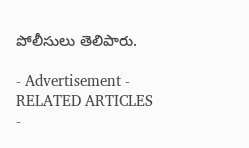పోలీసులు తెలిపారు.

- Advertisement -
RELATED ARTICLES
-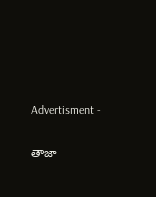Advertisment -

తాజా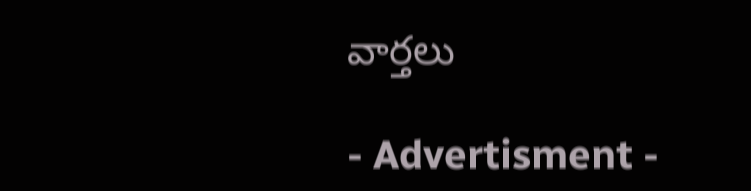వార్తలు

- Advertisment -